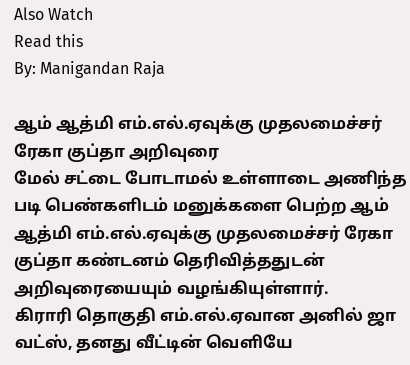Also Watch
Read this
By: Manigandan Raja

ஆம் ஆத்மி எம்.எல்.ஏவுக்கு முதலமைச்சர் ரேகா குப்தா அறிவுரை
மேல் சட்டை போடாமல் உள்ளாடை அணிந்த படி பெண்களிடம் மனுக்களை பெற்ற ஆம் ஆத்மி எம்.எல்.ஏவுக்கு முதலமைச்சர் ரேகா குப்தா கண்டனம் தெரிவித்ததுடன் அறிவுரையையும் வழங்கியுள்ளார்.
கிராரி தொகுதி எம்.எல்.ஏவான அனில் ஜா வட்ஸ், தனது வீட்டின் வெளியே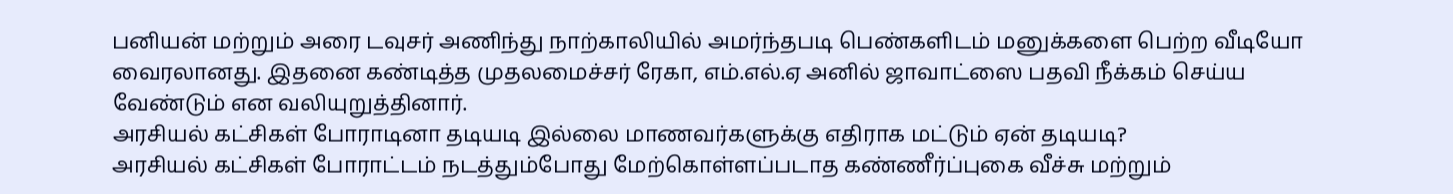பனியன் மற்றும் அரை டவுசர் அணிந்து நாற்காலியில் அமர்ந்தபடி பெண்களிடம் மனுக்களை பெற்ற வீடியோ வைரலானது. இதனை கண்டித்த முதலமைச்சர் ரேகா, எம்.எல்.ஏ அனில் ஜாவாட்ஸை பதவி நீக்கம் செய்ய வேண்டும் என வலியுறுத்தினார்.
அரசியல் கட்சிகள் போராடினா தடியடி இல்லை மாணவர்களுக்கு எதிராக மட்டும் ஏன் தடியடி?
அரசியல் கட்சிகள் போராட்டம் நடத்தும்போது மேற்கொள்ளப்படாத கண்ணீர்ப்புகை வீச்சு மற்றும்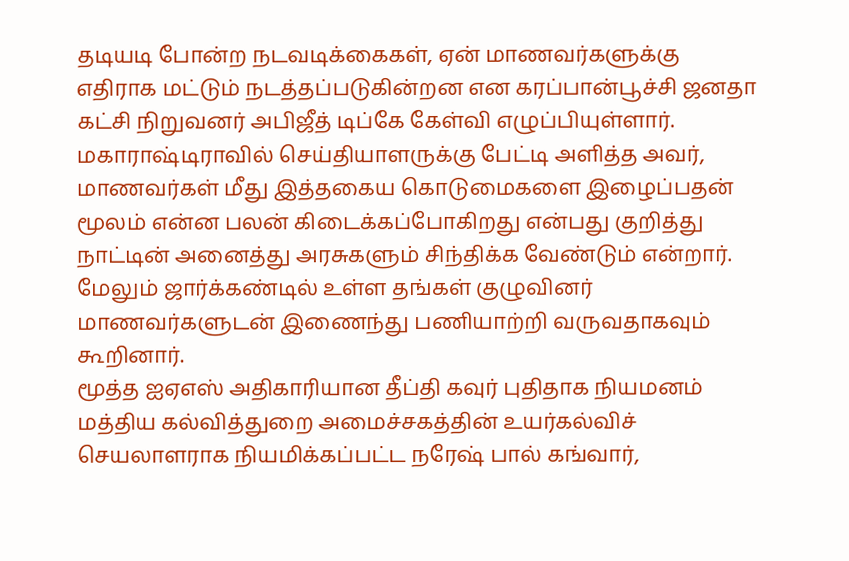தடியடி போன்ற நடவடிக்கைகள், ஏன் மாணவர்களுக்கு எதிராக மட்டும் நடத்தப்படுகின்றன என கரப்பான்பூச்சி ஜனதா கட்சி நிறுவனர் அபிஜீத் டிப்கே கேள்வி எழுப்பியுள்ளார்.
மகாராஷ்டிராவில் செய்தியாளருக்கு பேட்டி அளித்த அவர், மாணவர்கள் மீது இத்தகைய கொடுமைகளை இழைப்பதன் மூலம் என்ன பலன் கிடைக்கப்போகிறது என்பது குறித்து நாட்டின் அனைத்து அரசுகளும் சிந்திக்க வேண்டும் என்றார். மேலும் ஜார்க்கண்டில் உள்ள தங்கள் குழுவினர் மாணவர்களுடன் இணைந்து பணியாற்றி வருவதாகவும் கூறினார்.
மூத்த ஐஏஎஸ் அதிகாரியான தீப்தி கவுர் புதிதாக நியமனம்
மத்திய கல்வித்துறை அமைச்சகத்தின் உயர்கல்விச் செயலாளராக நியமிக்கப்பட்ட நரேஷ் பால் கங்வார்,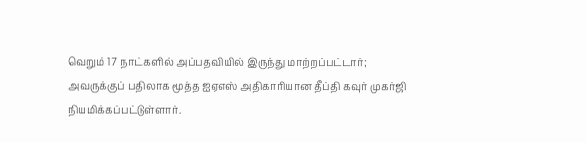வெறும் 17 நாட்களில் அப்பதவியில் இருந்து மாற்றப்பட்டார்; அவருக்குப் பதிலாக மூத்த ஐஏஎஸ் அதிகாரியான தீப்தி கவுர் முகர்ஜி நியமிக்கப்பட்டுள்ளார்.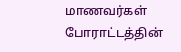மாணவர்கள் போராட்டத்தின்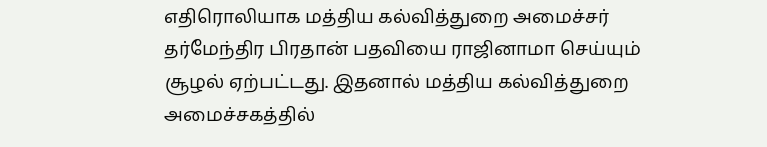எதிரொலியாக மத்திய கல்வித்துறை அமைச்சர் தர்மேந்திர பிரதான் பதவியை ராஜினாமா செய்யும் சூழல் ஏற்பட்டது. இதனால் மத்திய கல்வித்துறை அமைச்சகத்தில்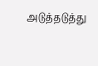அடுத்தடுத்து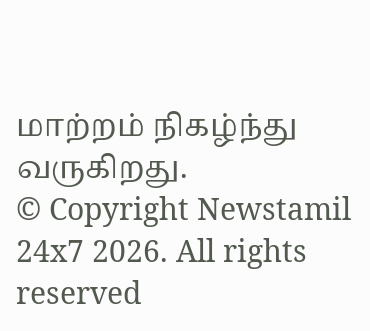மாற்றம் நிகழ்ந்து வருகிறது.
© Copyright Newstamil 24x7 2026. All rights reserved